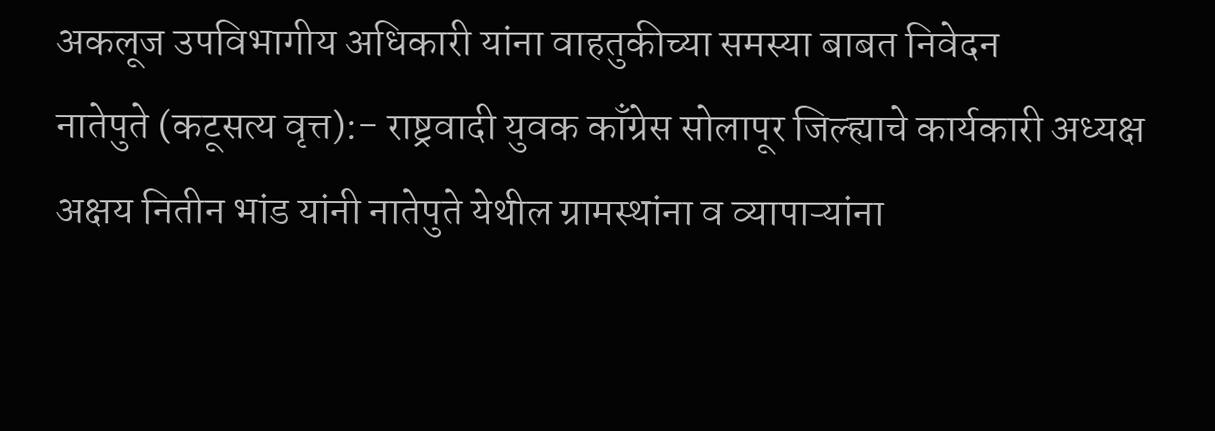अकलूज उपविभागीय अधिकारी यांना वाहतुकीच्या समस्या बाबत निवेदन
नातेपुते (कटूसत्य वृत्त):- राष्ट्रवादी युवक काँग्रेस सोलापूर जिल्ह्याचे कार्यकारी अध्यक्ष अक्षय नितीन भांड यांनी नातेपुते येथील ग्रामस्थांना व व्यापाऱ्यांना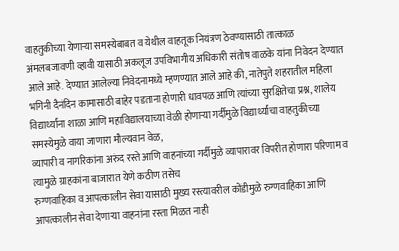वाहतुकीच्या येणाऱ्या समस्येबाबत व येथील वाहतूक नियंत्रण ठेवण्यासाठी तात्काळ अंमलबजावणी व्हावी यासाठी अकलूज उपविभागीय अधिकारी संतोष वाळके यांना निवेदन देण्यात आले आहे. देण्यात आलेल्या निवेदनामध्ये म्हणण्यात आले आहे की, नातेपुते शहरातील महिला भगिनी दैनंदिन कामासाठी बाहेर पडताना होणारी धावपळ आणि त्यांच्या सुरक्षितेचा प्रश्न, शालेय विद्यार्थ्यांना शाळा आणि महाविद्यालयाच्या वेळी होणाऱ्या गर्दीमुळे विद्यार्थ्यांचा वाहतुकीच्या समस्येमुळे वाया जाणारा मौल्यवान वेळ,
व्यापारी व नागरिकांना अरुंद रस्ते आणि वाहनांच्या गर्दीमुळे व्यापारावर विपरीत होणारा परिणाम व त्यामुळे ग्राहकांना बाजारात येणे कठीण तसेच
रुग्णवाहिका व आपत्कालीन सेवा यासाठी मुख्य रस्त्यावरील कोंडीमुळे रुग्णवाहिका आणि आपत्कालीन सेवा देणाऱ्या वाहनांना रस्ता मिळत नाही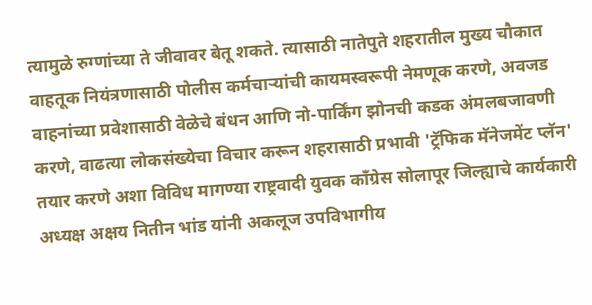त्यामुळे रुग्णांच्या ते जीवावर बेतू शकते. त्यासाठी नातेपुते शहरातील मुख्य चौकात वाहतूक नियंत्रणासाठी पोलीस कर्मचाऱ्यांची कायमस्वरूपी नेमणूक करणे, अवजड वाहनांच्या प्रवेशासाठी वेळेचे बंधन आणि नो-पार्किंग झोनची कडक अंमलबजावणी करणे, वाढत्या लोकसंख्येचा विचार करून शहरासाठी प्रभावी 'ट्रॅफिक मॅनेजमेंट प्लॅन' तयार करणे अशा विविध मागण्या राष्ट्रवादी युवक काँग्रेस सोलापूर जिल्ह्याचे कार्यकारी अध्यक्ष अक्षय नितीन भांड यांनी अकलूज उपविभागीय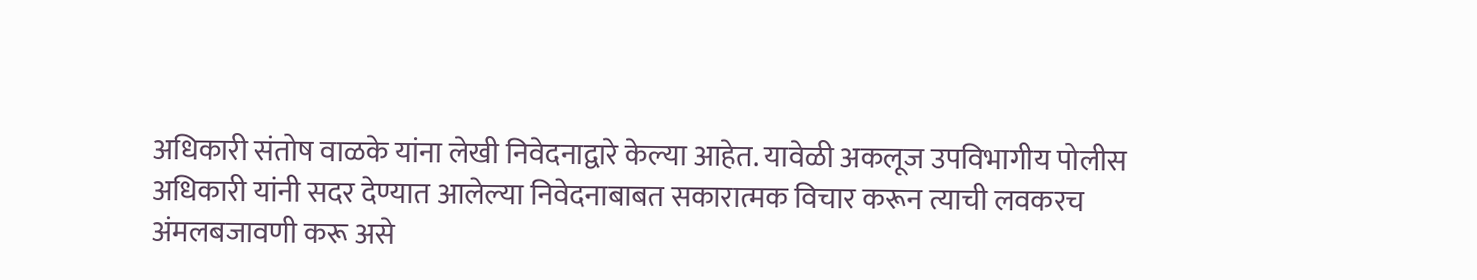अधिकारी संतोष वाळके यांना लेखी निवेदनाद्वारे केल्या आहेत. यावेळी अकलूज उपविभागीय पोलीस अधिकारी यांनी सदर देण्यात आलेल्या निवेदनाबाबत सकारात्मक विचार करून त्याची लवकरच अंमलबजावणी करू असे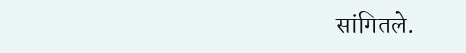सांगितले.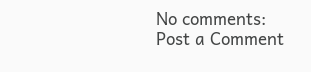No comments:
Post a Comment